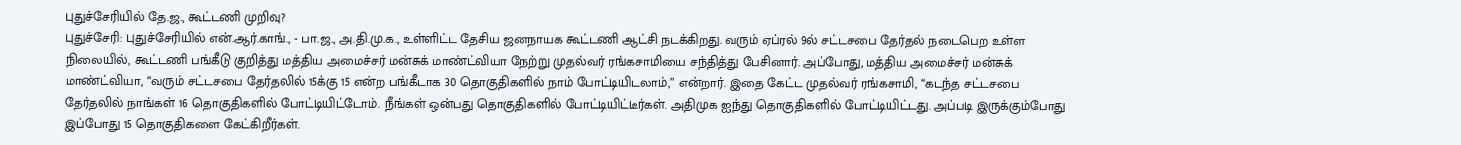புதுச்சேரியில் தே.ஜ., கூட்டணி முறிவு?
புதுச்சேரி: புதுச்சேரியில் என்.ஆர்.காங்., - பா.ஜ., அ.தி.மு.க., உள்ளிட்ட தேசிய ஜனநாயக கூட்டணி ஆட்சி நடக்கிறது. வரும் ஏப்ரல் 9ல் சட்டசபை தேர்தல் நடைபெற உள்ள நிலையில், கூட்டணி பங்கீடு குறித்து மத்திய அமைச்சர் மன்சுக் மாண்ட்வியா நேற்று முதல்வர் ரங்கசாமியை சந்தித்து பேசினார். அப்போது, மத்திய அமைச்சர் மன்சுக் மாண்ட்வியா, “வரும் சட்டசபை தேர்தலில் 15க்கு 15 என்ற பங்கீடாக 30 தொகுதிகளில் நாம் போட்டியிடலாம்,” என்றார். இதை கேட்ட முதல்வர் ரங்கசாமி, “கடந்த சட்டசபை தேர்தலில் நாங்கள் 16 தொகுதிகளில் போட்டியிட்டோம். நீங்கள் ஒன்பது தொகுதிகளில் போட்டியிட்டீர்கள். அதிமுக ஐந்து தொகுதிகளில் போட்டியிட்டது. அப்படி இருக்கும்போது இப்போது 15 தொகுதிகளை கேட்கிறீர்கள்.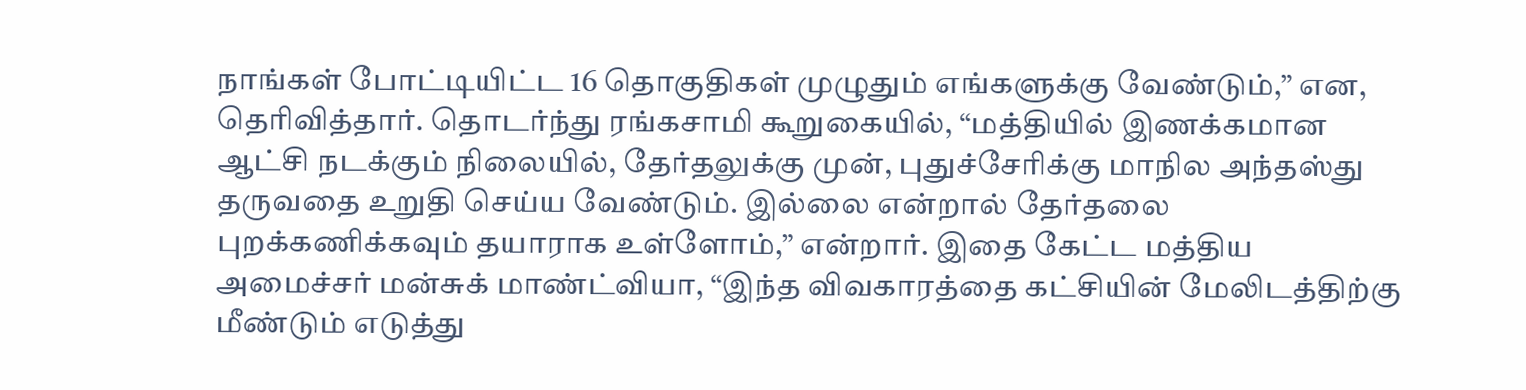நாங்கள் போட்டியிட்ட 16 தொகுதிகள் முழுதும் எங்களுக்கு வேண்டும்,” என, தெரிவித்தார். தொடர்ந்து ரங்கசாமி கூறுகையில், “மத்தியில் இணக்கமான ஆட்சி நடக்கும் நிலையில், தேர்தலுக்கு முன், புதுச்சேரிக்கு மாநில அந்தஸ்து தருவதை உறுதி செய்ய வேண்டும். இல்லை என்றால் தேர்தலை புறக்கணிக்கவும் தயாராக உள்ளோம்,” என்றார். இதை கேட்ட மத்திய அமைச்சர் மன்சுக் மாண்ட்வியா, “இந்த விவகாரத்தை கட்சியின் மேலிடத்திற்கு மீண்டும் எடுத்து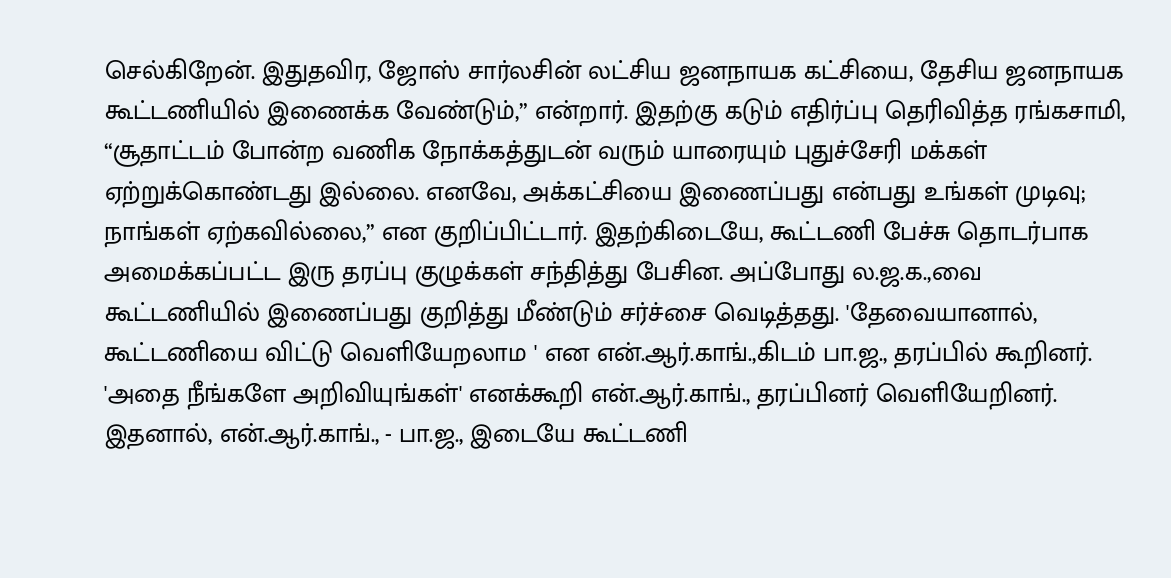செல்கிறேன். இதுதவிர, ஜோஸ் சார்லசின் லட்சிய ஜனநாயக கட்சியை, தேசிய ஜனநாயக கூட்டணியில் இணைக்க வேண்டும்,” என்றார். இதற்கு கடும் எதிர்ப்பு தெரிவித்த ரங்கசாமி, “சூதாட்டம் போன்ற வணிக நோக்கத்துடன் வரும் யாரையும் புதுச்சேரி மக்கள் ஏற்றுக்கொண்டது இல்லை. எனவே, அக்கட்சியை இணைப்பது என்பது உங்கள் முடிவு; நாங்கள் ஏற்கவில்லை,” என குறிப்பிட்டார். இதற்கிடையே, கூட்டணி பேச்சு தொடர்பாக அமைக்கப்பட்ட இரு தரப்பு குழுக்கள் சந்தித்து பேசின. அப்போது ல.ஜ.க.,வை கூட்டணியில் இணைப்பது குறித்து மீண்டும் சர்ச்சை வெடித்தது. 'தேவையானால், கூட்டணியை விட்டு வெளியேறலாம ' என என்.ஆர்.காங்.,கிடம் பா.ஜ., தரப்பில் கூறினர். 'அதை நீங்களே அறிவியுங்கள்' எனக்கூறி என்.ஆர்.காங்., தரப்பினர் வெளியேறினர். இதனால், என்.ஆர்.காங்., - பா.ஜ., இடையே கூட்டணி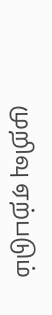முறிவு ஏற்படும்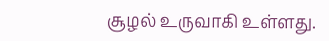சூழல் உருவாகி உள்ளது.